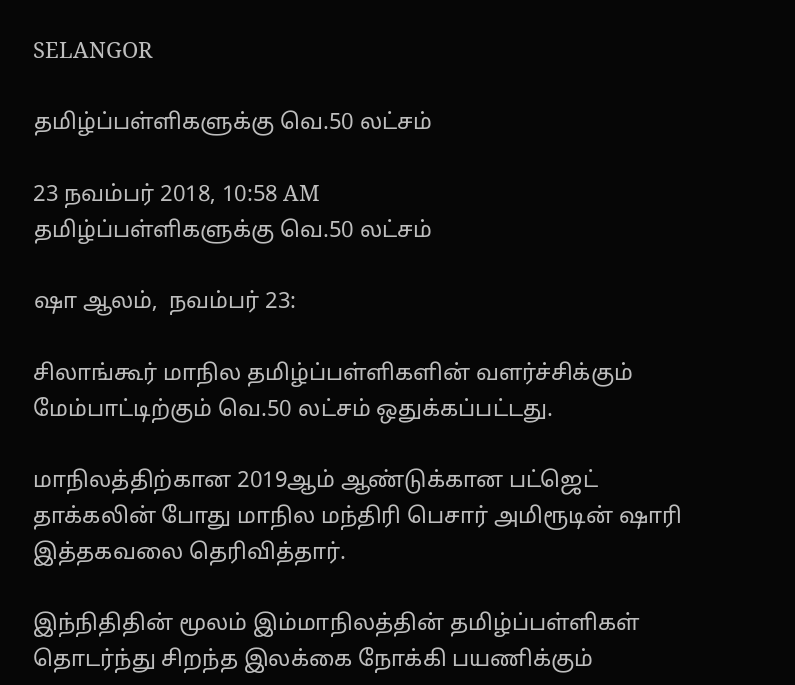SELANGOR

தமிழ்ப்பள்ளிகளுக்கு வெ.50 லட்சம்

23 நவம்பர் 2018, 10:58 AM
தமிழ்ப்பள்ளிகளுக்கு வெ.50 லட்சம்

ஷா ஆலம்,  நவம்பர் 23:

சிலாங்கூர் மாநில தமிழ்ப்பள்ளிகளின் வளர்ச்சிக்கும் மேம்பாட்டிற்கும் வெ.50 லட்சம் ஒதுக்கப்பட்டது.

மாநிலத்திற்கான 2019ஆம் ஆண்டுக்கான பட்ஜெட் தாக்கலின் போது மாநில மந்திரி பெசார் அமிரூடின் ஷாரி இத்தகவலை தெரிவித்தார்.

இந்நிதிதின் மூலம் இம்மாநிலத்தின் தமிழ்ப்பள்ளிகள் தொடர்ந்து சிறந்த இலக்கை நோக்கி பயணிக்கும்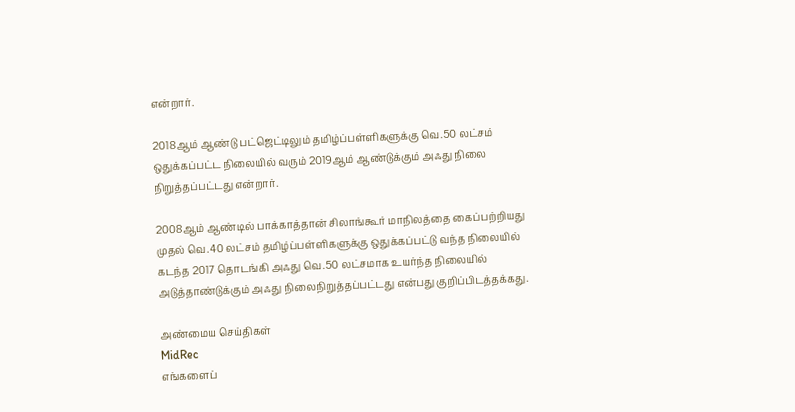என்றார்.

2018ஆம் ஆண்டு பட்ஜெட்டிலும் தமிழ்ப்பள்ளிகளுக்கு வெ.50 லட்சம் ஒதுக்கப்பட்ட நிலையில் வரும் 2019ஆம் ஆண்டுக்கும் அஃது நிலை நிறுத்தப்பட்டது என்றார்.

2008ஆம் ஆண்டில் பாக்காத்தான் சிலாங்கூர் மாநிலத்தை கைப்பற்றியது முதல் வெ.40 லட்சம் தமிழ்ப்பள்ளிகளுக்கு ஒதுக்கப்பட்டு வந்த நிலையில் கடந்த 2017 தொடங்கி அஃது வெ.50 லட்சமாக உயர்ந்த நிலையில் அடுத்தாண்டுக்கும் அஃது நிலைநிறுத்தப்பட்டது என்பது குறிப்பிடத்தக்கது.

அண்மைய செய்திகள்
MidRec
எங்களைப்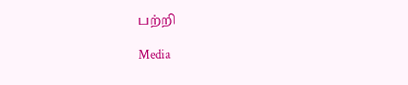பற்றி

Media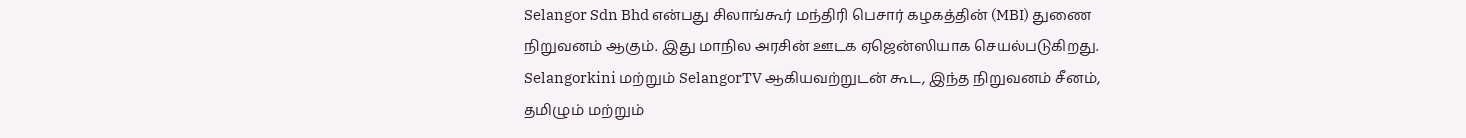Selangor Sdn Bhd என்பது சிலாங்கூர் மந்திரி பெசார் கழகத்தின் (MBI) துணை நிறுவனம் ஆகும். இது மாநில அரசின் ஊடக ஏஜென்ஸியாக செயல்படுகிறது. Selangorkini மற்றும் SelangorTV ஆகியவற்றுடன் கூட, இந்த நிறுவனம் சீனம், தமிழும் மற்றும்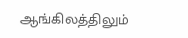ஆங்கிலத்திலும்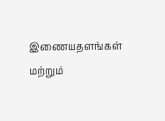இணையதளங்கள் மற்றும்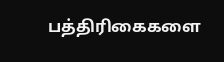பத்திரிகைகளை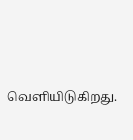வெளியிடுகிறது.